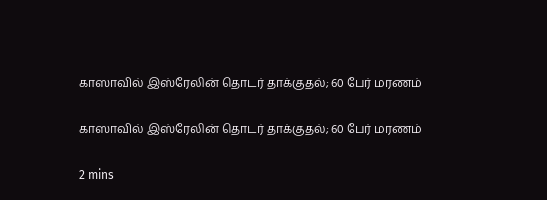காஸாவில் இஸ்ரேலின் தொடர் தாக்குதல்; 60 பேர் மரணம்

காஸாவில் இஸ்ரேலின் தொடர் தாக்குதல்; 60 பேர் மரணம்

2 mins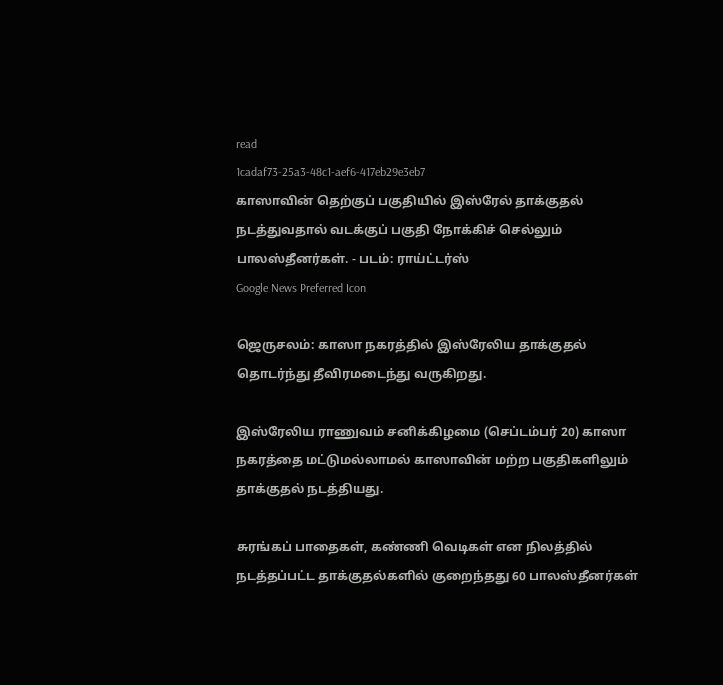read
1cadaf73-25a3-48c1-aef6-417eb29e3eb7
காஸாவின் தெற்குப் பகுதியில் இஸ்ரேல் தாக்குதல் நடத்துவதால் வடக்குப் பகுதி நோக்கிச் செல்லும் பாலஸ்தீனர்கள். - படம்: ராய்ட்டர்ஸ்
Google News Preferred Icon

ஜெருசலம்: காஸா நகரத்தில் இஸ்ரேலிய தாக்குதல் தொடர்ந்து தீவிரமடைந்து வருகிறது.

இஸ்ரேலிய ராணுவம் சனிக்கிழமை (செப்டம்பர் 20) காஸா நகரத்தை மட்டுமல்லாமல் காஸாவின் மற்ற பகுதிகளிலும் தாக்குதல் நடத்தியது.

சுரங்கப் பாதைகள், கண்ணி வெடிகள் என நிலத்தில் நடத்தப்பட்ட தாக்குதல்களில் குறைந்தது 60 பாலஸ்தீனர்கள்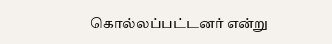கொல்லப்பட்டனர் என்று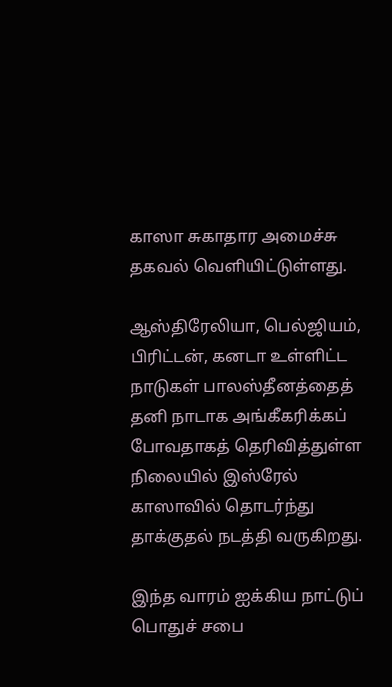காஸா சுகாதார அமைச்சு தகவல் வெளியிட்டுள்ளது.

ஆஸ்திரேலியா, பெல்ஜியம், பிரிட்டன், கனடா உள்ளிட்ட நாடுகள் பாலஸ்தீனத்தைத் தனி நாடாக அங்கீகரிக்கப் போவதாகத் தெரிவித்துள்ள நிலையில் இஸ்ரேல் காஸாவில் தொடர்ந்து தாக்குதல் நடத்தி வருகிறது.

இந்த வாரம் ஐக்கிய நாட்டுப் பொதுச் சபை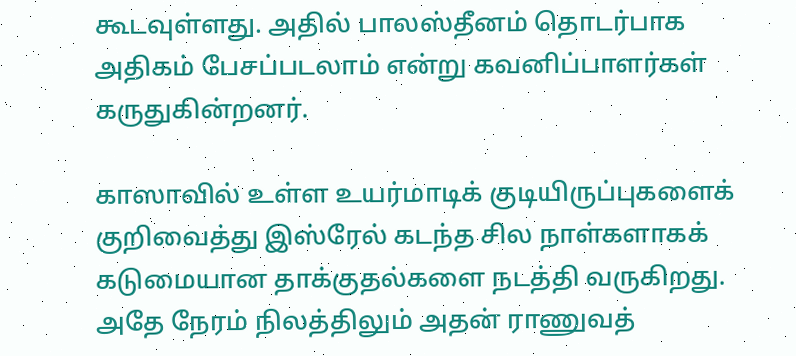கூடவுள்ளது. அதில் பாலஸ்தீனம் தொடர்பாக அதிகம் பேசப்படலாம் என்று கவனிப்பாளர்கள் கருதுகின்றனர்.

காஸாவில் உள்ள உயர்மாடிக் குடியிருப்புகளைக் குறிவைத்து இஸ்ரேல் கடந்த சில நாள்களாகக் கடுமையான தாக்குதல்களை நடத்தி வருகிறது. அதே நேரம் நிலத்திலும் அதன் ராணுவத்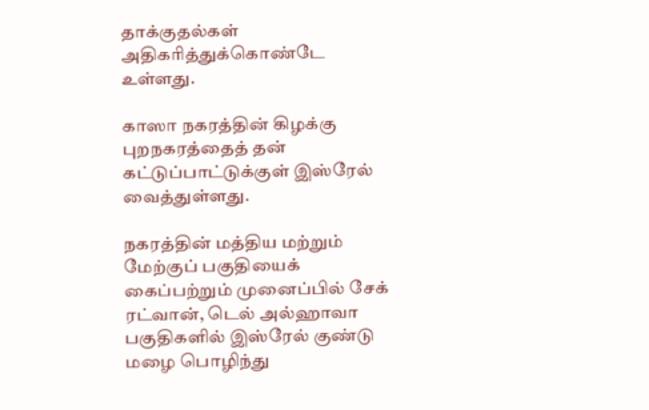தாக்குதல்கள் அதிகரித்துக்கொண்டே உள்ளது.

காஸா நகரத்தின் கிழக்கு புறநகரத்தைத் தன் கட்டுப்பாட்டுக்குள் இஸ்ரேல் வைத்துள்ளது.

நகரத்தின் மத்திய மற்றும் மேற்குப் பகுதியைக் கைப்பற்றும் முனைப்பில் சே‌க் ரட்வான், டெல் அல்ஹாவா பகுதிகளில் இஸ்ரேல் குண்டு மழை பொழிந்து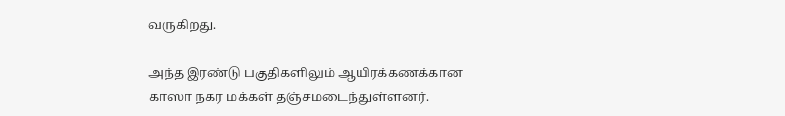வருகிறது.

அந்த இரண்டு பகுதிகளிலும் ஆயிரக்கணக்கான காஸா நகர மக்கள் தஞ்சமடைந்துள்ளனர்.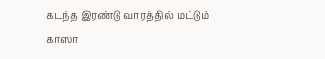கடந்த இரண்டு வாரத்தில் மட்டும் காஸா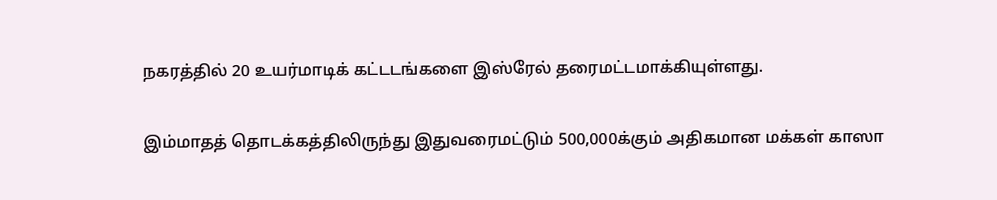நகரத்தில் 20 உயர்மாடிக் கட்டடங்களை இஸ்ரேல் தரைமட்டமாக்கியுள்ளது.

இம்மாதத் தொடக்கத்திலிருந்து இதுவரைமட்டும் 500,000க்கும் அதிகமான மக்கள் காஸா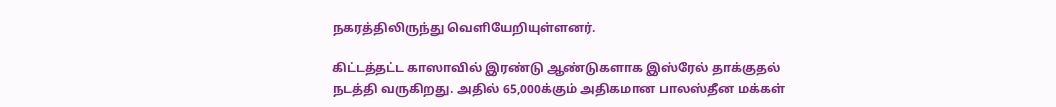நகரத்திலிருந்து வெளியேறியுள்ளனர்.

கிட்டத்தட்ட காஸாவில் இரண்டு ஆண்டுகளாக இஸ்ரேல் தாக்குதல் நடத்தி வருகிறது. அதில் 65,000க்கும் அதிகமான பாலஸ்தீன மக்கள்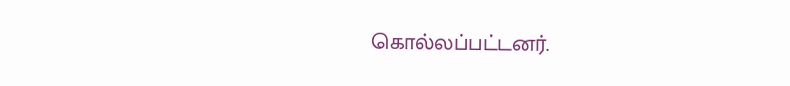கொல்லப்பட்டனர்.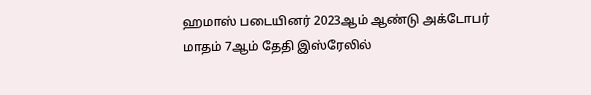ஹமாஸ் படையினர் 2023ஆம் ஆண்டு அக்டோபர் மாதம் 7ஆம் தேதி இஸ்ரேலில்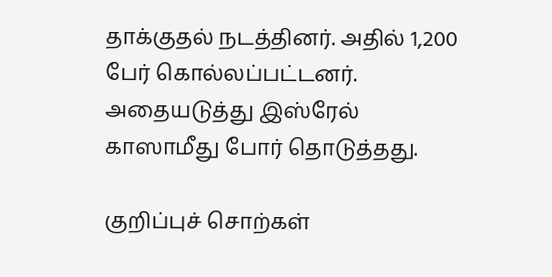தாக்குதல் நடத்தினர். அதில் 1,200 பேர் கொல்லப்பட்டனர். அதையடுத்து இஸ்ரேல் காஸாமீது போர் தொடுத்தது.

குறிப்புச் சொற்கள்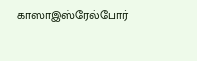காஸாஇஸ்ரேல்போர்